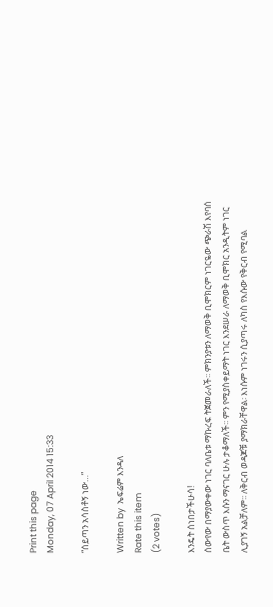Print this page
Monday, 07 April 2014 15:33

“ሰይጣን አሳስቶኝ ነው…”

Written by  ኤፍሬም እንዳለ
Rate this item
(2 votes)

እንዴት ሰነበታችሁሳ!
ሰውየው በማያውቀው ነገር ባለቤቱ ማኩረፍ ትጀመራለች፡፡ ምክንያቱን ለማወቅ ቢሞክርም ነገርዬው ጭራሽ እየባሰ ቤት ውስጥ እሱን ማናገር ሁሉ ታቆማለች፡፡ ምን የሚያስቀይማት ነገር እንደሠራ ለማወቅ ቢሞክር አንዲትም ነገር ሊያገኝ አልቻለም፡፡ ለቅርብ ወዳጆቹ ያማክራቸዋል፡ እነሱም ነገሩን ሲያጣሩ ለካስ የእሱው የቅርብ የሚባል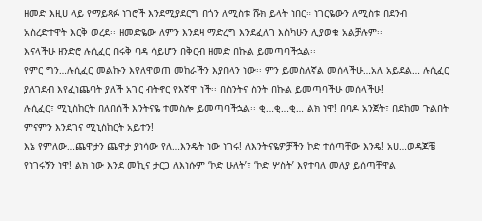ዘመድ እዚሀ ላይ የማይጻፉ ነገሮች እንደሚያደርግ በጎን ለሚስቱ ሹክ ይላት ነበር። ነገርዬውን ለሚስቱ በደንብ አስረድተዋት እርቅ ወረደ፡፡ ዘመድዬው ለምን እንደዛ ማድረግ እንደፈለገ እስካሁን ሊያወቁ አልቻሉም፡፡
እናላችሁ ዘንድሮ ሉሲፈር በሩቅ ባዳ ሳይሆን በቅርብ ዘመድ በኩል ይመጣባችኋል፡፡
የምር ግን…ሉሲፈር መልኩን እየለዋወጠ መከራችን እያበላን ነው፡፡ ምን ይመስለኛል መሰላችሁ…አለ አይደል… ሉሲፈር ያለገደብ እየፈነጨባት ያለች አገር ብትኖር የእኛዋ ነች፡፡ በስንትና ስንት በኩል ይመጣባችሁ መሰላችሁ!
ሉሲፈር፣ ሚኒስከርት በለበሰች እንትናዬ ተመስሎ ይመጣባችኋል፡፡ ቂ…ቂ…ቂ… ልክ ነዋ! በባዶ አንጀት፣ በደከመ ጉልበት ምናምን እንደገና ሚኒስከርት አይተን!
እኔ የምለው…ጨዋታን ጨዋታ ያነሳው የለ…እንዴት ነው ነገሩ! ለእንትናዬዎቻችን ኮድ ተሰጣቸው እንዴ! አሀ…ወዳጆቼ የነገሩኝን ነዋ! ልክ ነው እንደ መኪና ታርጋ ለእነሱም ‘ኮድ ሁለት’፣ ‘ኮድ ሦስት’ እየተባለ መለያ ይሰጣቸዋል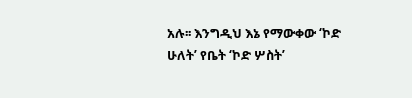አሉ፡፡ እንግዲህ እኔ የማውቀው ‘ኮድ ሁለት’ የቤት ‘ኮድ ሦስት’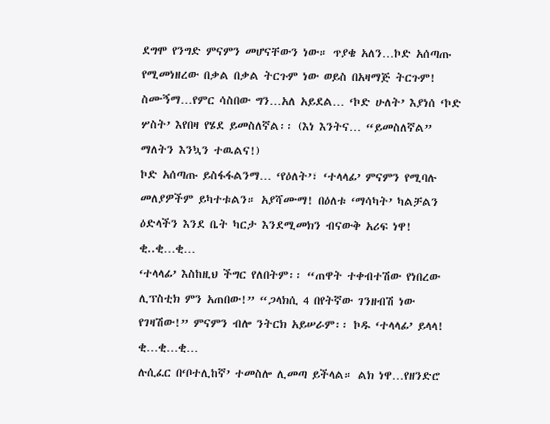ደግሞ የንግድ ምናምን መሆናቸውን ነው። ጥያቄ አለን…ኮድ አሰጣጡ የሚመነዘረው በቃል በቃል ትርጉም ነው ወይስ በአዛማጅ ትርጉም!
ስሙኝማ…የምር ሳስበው ግን…አለ አይደል… ‘ኮድ ሁለት’ እያነሰ ‘ኮድ ሦስት’ እየበዛ የሄደ ይመስለኛል፡፡ (እነ እንትና… “ይመስለኛል” ማለትን እንኳን ተዉልና!)
ኮድ አሰጣጡ ይስፋፋልንማ… ‘የዕለት’፣ ‘ተላላፊ’ ምናምን የሚባሉ መለያዎችም ይካተቱልን። አያሻሙማ! በዕለቱ ‘ማሳካት’ ካልቻልን ዕድላችን እንደ ቤት ካርታ እንደሚመክን ብናውቅ አሪፍ ነዋ! ቂ..ቂ…ቂ…
‘ተላላፊ’ እስከዚህ ችግር የለበትም፡፡ “ጠዋት ተቀብተሽው የነበረው ሊፕስቲክ ምን አጠበው!” “ጋላክሲ 4 በየትኛው ገንዘብሽ ነው የገዛሽው!” ምናምን ብሎ ንትርክ አይሠራም፡፡ ኮዱ ‘ተላላፊ’ ይላላ! ቂ…ቂ…ቂ…
ሉሲፈር በ‘ቦተሊከኛ’ ተመስሎ ሊመጣ ይችላል። ልክ ነዋ…የዘንድሮ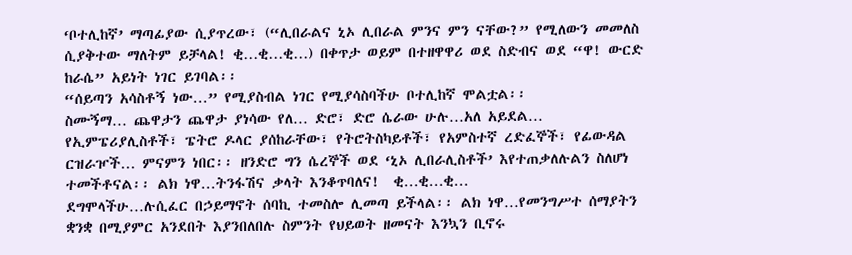‘ቦተሊከኛ’ ማጣፊያው ሲያጥረው፣ (“ሊበራልና ኒኦ ሊበራል ምንና ምን ናቸው?” የሚለውን መመለስ ሲያቅተው ማለትም ይቻላል! ቂ…ቂ…ቂ…) በቀጥታ ወይም በተዘዋዋሪ ወደ ስድብና ወደ “ዋ! ውርድ ከራሴ” አይነት ነገር ይገባል፡፡
“ሰይጣን አሳስቶኝ ነው…” የሚያስብል ነገር የሚያሳስባችሁ ቦተሊከኛ ሞልቷል፡፡
ስሙኝማ… ጨዋታን ጨዋታ ያነሳው የለ… ድሮ፣ ድሮ ሴራው ሁሉ…አለ አይደል… የኢምፔሪያሊስቶች፣ ፔትሮ ዶላር ያሰከራቸው፣ የትሮትስካይቶች፣ የአምስተኛ ረድፈኞች፣ የፊውዳል ርዝራዦች… ምናምን ነበር፡፡ ዘንድሮ ግን ሴረኞች ወደ ‘ኒኦ ሊበራሊስቶች’ እየተጠቃለሉልን ስለሆነ ተመችቶናል፡፡ ልክ ነዋ…ትንፋሽና ቃላት እንቆጥባለና!  ቂ…ቂ…ቂ…
ደግሞላችሁ…ሉሲፈር በኃይማኖት ሰባኪ ተመስሎ ሊመጣ ይችላል፡፡ ልክ ነዋ…የመንግሥተ ሰማያትን ቋንቋ በሚያምር አንደበት እያንበለበሉ ስምንት የህይወት ዘመናት እንኳን ቢኖሩ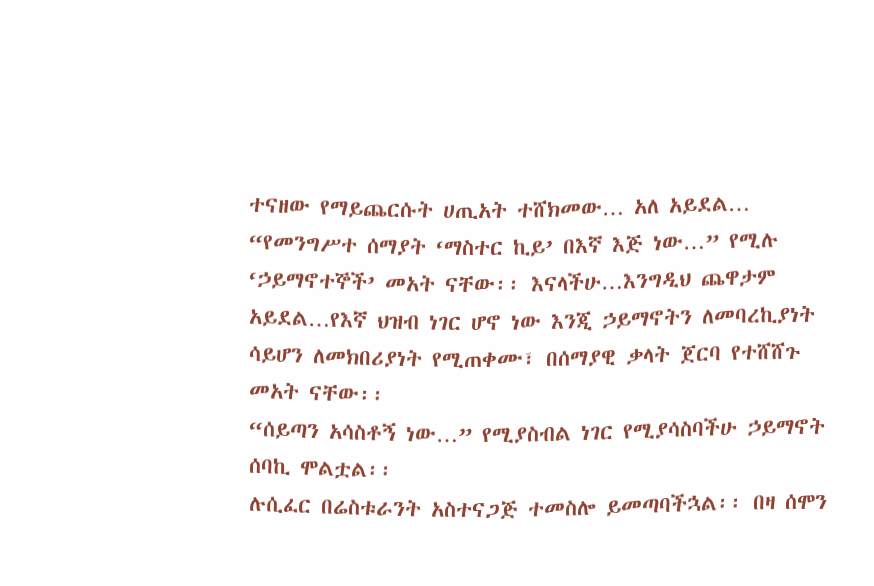ተናዘው የማይጨርሱት ሀጢአት ተሸክመው… አለ አይደል… “የመንግሥተ ሰማያት ‘ማስተር ኪይ’ በእኛ እጅ ነው…” የሚሉ ‘ኃይማኖተኞች’ መአት ናቸው፡፡ እናላችሁ…እንግዲህ ጨዋታም አይደል…የእኛ ህዝብ ነገር ሆኖ ነው እንጂ ኃይማኖትን ለመባረኪያነት ሳይሆን ለመክበሪያነት የሚጠቀሙ፣ በሰማያዊ ቃላት ጀርባ የተሸሸጉ መአት ናቸው፡፡
“ሰይጣን አሳስቶኝ ነው…” የሚያስብል ነገር የሚያሳስባችሁ ኃይማኖት ሰባኪ ሞልቷል፡፡
ሉሲፈር በሬስቱራንት አስተናጋጅ ተመስሎ ይመጣባችኋል፡፡ በዛ ሰሞን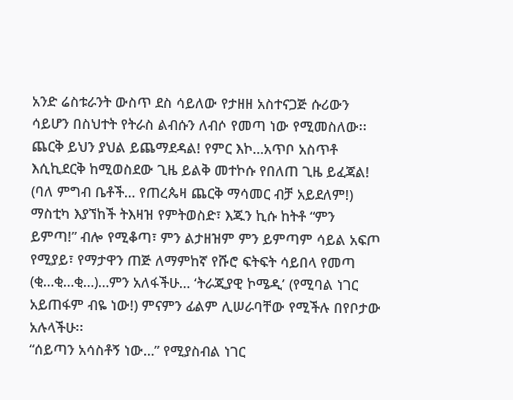አንድ ሬስቱራንት ውስጥ ደስ ሳይለው የታዘዘ አስተናጋጅ ሱሪውን ሳይሆን በስህተት የትራስ ልብሱን ለብሶ የመጣ ነው የሚመስለው፡፡ ጨርቅ ይህን ያህል ይጨማደዳል! የምር እኮ…አጥቦ አስጥቶ እሲኪደርቅ ከሚወስደው ጊዜ ይልቅ መተኮሱ የበለጠ ጊዜ ይፈጃል! (ባለ ምግብ ቤቶች… የጠረጴዛ ጨርቅ ማሳመር ብቻ አይደለም!)
ማስቲካ እያኘከች ትእዛዝ የምትወስድ፣ እጁን ኪሱ ከትቶ “ምን ይምጣ!” ብሎ የሚቆጣ፣ ምን ልታዘዝም ምን ይምጣም ሳይል አፍጦ የሚያይ፣ የማታዋን ጠጅ ለማምከኛ የሹሮ ፍትፍት ሳይበላ የመጣ (ቂ…ቂ…ቂ…)…ምን አለፋችሁ… ‘ትራጂያዊ ኮሜዲ’ (የሚባል ነገር አይጠፋም ብዬ ነው!) ምናምን ፊልም ሊሠራባቸው የሚችሉ በየቦታው አሉላችሁ፡፡
“ሰይጣን አሳስቶኝ ነው…” የሚያስብል ነገር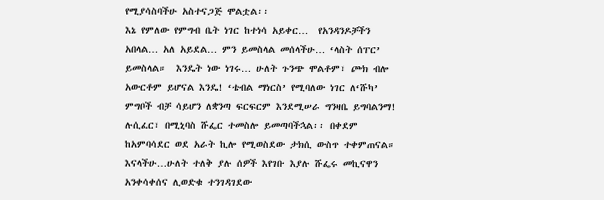የሚያሳስባችሁ አስተናጋጅ ሞልቷል፡፡
እኔ የምለው የምግብ ቤት ነገር ከተነሳ አይቀር…  የአንዳንዶቻችን አበላል… አለ አይደል… ምን ይመስላል መሰላችሁ… ‘ላስት ሰፐር’ ይመስላል።  እንዴት ነው ነገሩ… ሁለት ጉንጭ ሞልቶም፣ ጮክ ብሎ አውርቶም ይሆናል እንዴ! ‘ቴብል ማነርስ’ የሚባለው ነገር ለ‘ሹካ’ ምግቦች ብቻ ሳይሆን ለቋንጣ ፍርፍርም እንደሚሠራ ግንዛቤ ይግባልንማ!
ሉሲፈር፣ በሚኒባስ ሹፌር ተመስሎ ይመጣባችኋል፡፡ በቀደም ከአምባሳደር ወደ አራት ኪሎ የሚወስደው ታክሲ ውስጥ ተቀምጠናል። እናላችሁ…ሁለት ተለቅ ያሉ ሰዎች እየገቡ እያሉ ሹፌሩ መኪናዋን አንቀሳቀሰና ሊወድቁ ተንገዳገደው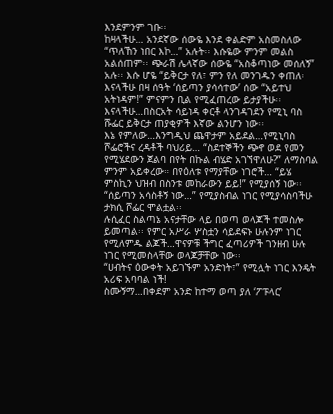እንደምንም ገቡ፡፡
ከዛላችሁ… አንደኛው ሰውዬ እንደ ቀልድም አስመስለው “ጥለኸን ነበር እኮ…” አሉት፡፡ እሱዬው ምንም መልስ አልሰጠም፡፡ ጭራሽ ሌላኛው ሰውዬ “አስቆጣነው መሰለኝ” አሉ፡፡ እሱ ሆዬ “ይቅርታ የለ፣ ምን የለ መንገዱን ቀጠለ፡ እናላችሁ በዛ ሰዓት ‘ሰይጣን ያሳሳተው’ ሰው “አይተህ አትነዳም!” ምናምን ቢል የሚፈጠረው ይታያችሁ፡፡ እናላችሁ…በስርአት ሳይነዳ ቀርቶ ላንገዳገደን የሚኒ ባስ ሹፌር ይቅርታ ጠያቂዎች እኛው ልንሆን ነው፡፡
እኔ የምለው…እንግዲህ ጨዋታም አይደል…የሚኒባስ ሾፌሮችና ረዳቶች ባህሪይ… “ስደተኞችን ጭኖ ወደ የመን የሚሄደውን ጀልባ በየት በኩል ብሄድ አገኘዋለሁ?” ለማስባል ምንም አይቀረው። በየዕለቱ የማያቸው ነገሮች… “ይሄ ምስኪን ህዝብ በስንቱ መከራውን ይይ!” የሚያሰኝ ነው፡፡
“ሰይጣን አሳስቶኝ ነው…” የሚያስብል ነገር የሚያሳስባችሁ ታክሲ ሾፌር ሞልቷል፡፡
ሉሲፈር ስልጣኔ አናታቸው ላይ በወጣ ወላጆች ተመስሎ ይመጣል፡፡ የምር አሥራ ሦስቷን ሳይደፍኑ ሁሉንም ነገር የሚለምዱ ልጆች…ዋናዎቹ ችግር ፈጣሪዎች ገንዘብ ሁሉ ነገር የሚመስላቸው ወላጆቻቸው ነው፡፡
“ሀብትና ዕውቀት አይገኙም አንድነት፣” የሚሏት ነገር እንዴት አሪፍ አባባል ነች!
ስሙኝማ…በቀደም አንድ ከተማ ወጣ ያለ ‘ፖፑላር’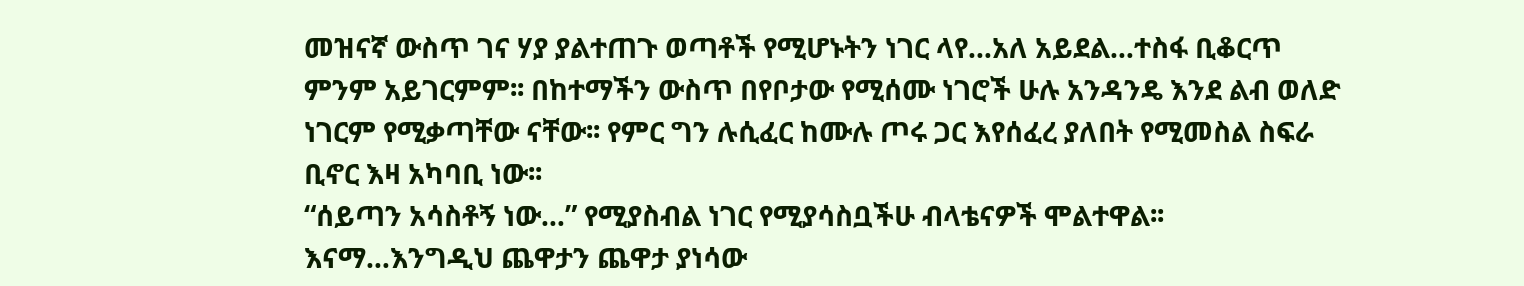መዝናኛ ውስጥ ገና ሃያ ያልተጠጉ ወጣቶች የሚሆኑትን ነገር ላየ…አለ አይደል…ተስፋ ቢቆርጥ ምንም አይገርምም፡፡ በከተማችን ውስጥ በየቦታው የሚሰሙ ነገሮች ሁሉ አንዳንዴ እንደ ልብ ወለድ ነገርም የሚቃጣቸው ናቸው፡፡ የምር ግን ሉሲፈር ከሙሉ ጦሩ ጋር እየሰፈረ ያለበት የሚመስል ስፍራ ቢኖር እዛ አካባቢ ነው፡፡
“ሰይጣን አሳስቶኝ ነው…” የሚያስብል ነገር የሚያሳስቧችሁ ብላቴናዎች ሞልተዋል፡፡
እናማ…እንግዲህ ጨዋታን ጨዋታ ያነሳው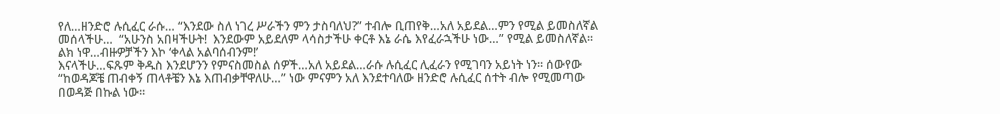የለ…ዘንድሮ ሉሲፈር ራሱ… “እንደው ስለ ነገረ ሥራችን ምን ታስባለህ?” ተብሎ ቢጠየቅ…አለ አይደል…ምን የሚል ይመስለኛል መሰላችሁ…  “አሁንስ አበዛችሁት!  እንደውም አይደለም ላሳስታችሁ ቀርቶ እኔ ራሴ እየፈራኋችሁ ነው…” የሚል ይመስለኛል፡፡ ልክ ነዋ…ብዙዎቻችን እኮ ‘ቀላል አልባሰብንም!’
እናላችሁ…ፍጹም ቅዱስ እንደሆንን የምናስመስል ሰዎች…አለ አይደል…ራሱ ሉሲፈር ሊፈራን የሚገባን አይነት ነን፡፡ ሰውየው “ከወዳጆቼ ጠብቀኝ ጠላቶቼን እኔ እጠብቃቸዋለሁ…” ነው ምናምን አለ እንደተባለው ዘንድሮ ሉሲፈር ሰተት ብሎ የሚመጣው በወዳጅ በኩል ነው፡፡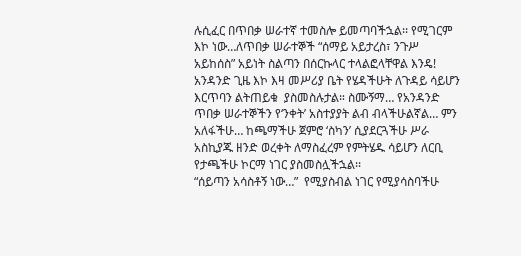ሉሲፈር በጥበቃ ሠራተኛ ተመስሎ ይመጣባችኋል፡፡ የሚገርም እኮ ነው…ለጥበቃ ሠራተኞች “ሰማይ አይታረስ፣ ንጉሥ አይከሰስ” አይነት ስልጣን በሰርኩላር ተላልፎላቸዋል እንዴ! አንዳንድ ጊዜ እኮ እዛ መሥሪያ ቤት የሄዳችሁት ለጉዳይ ሳይሆን እርጥባን ልትጠይቁ  ያስመስሉታል። ስሙኝማ… የአንዳንድ ጥበቃ ሠራተኞችን የ‘ንቀት’ አስተያያት ልብ ብላችሁልኛል… ምን አለፋችሁ… ከጫማችሁ ጀምሮ ‘ስካን’ ሲያደርጓችሁ ሥራ አስኪያጁ ዘንድ ወረቀት ለማስፈረም የምትሄዱ ሳይሆን ለርቢ የታጫችሁ ኮርማ ነገር ያስመስሏችኋል፡፡
“ሰይጣን አሳስቶኝ ነው…”  የሚያስብል ነገር የሚያሳስባችሁ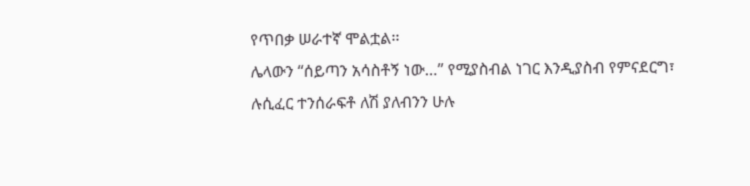የጥበቃ ሠራተኛ ሞልቷል፡፡
ሌላውን “ሰይጣን አሳስቶኝ ነው…” የሚያስብል ነገር እንዲያስብ የምናደርግ፣ ሉሲፈር ተንሰራፍቶ ለሽ ያለብንን ሁሉ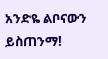አንድዬ ልቦናውን ይስጠንማ!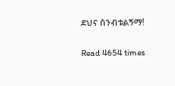ደህና ሰንብቱልኝማ!

Read 4654 times